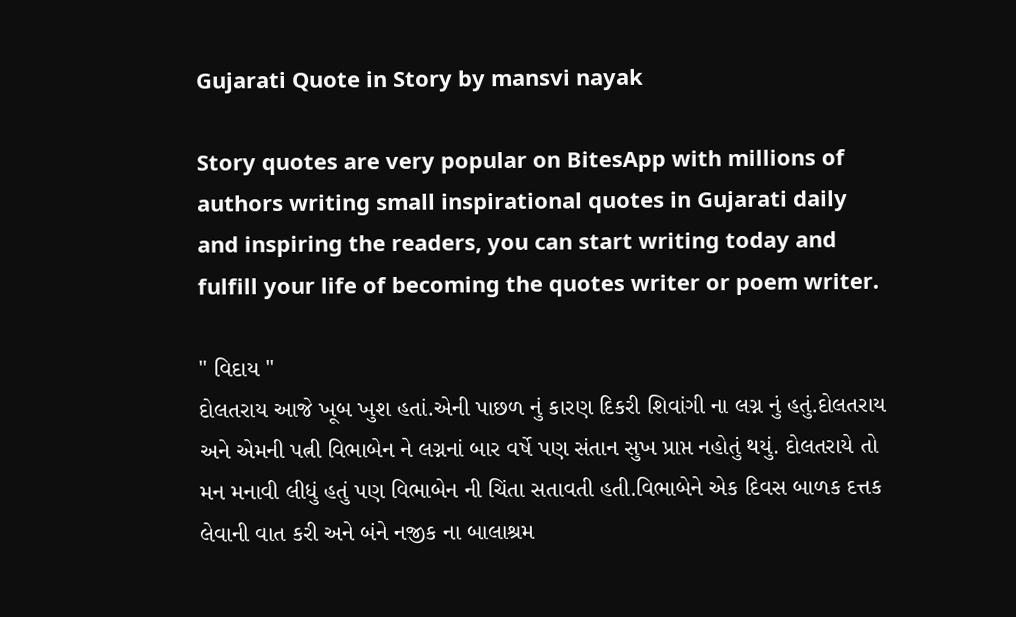Gujarati Quote in Story by mansvi nayak

Story quotes are very popular on BitesApp with millions of authors writing small inspirational quotes in Gujarati daily and inspiring the readers, you can start writing today and fulfill your life of becoming the quotes writer or poem writer.

" વિદાય "
દોલતરાય આજે ખૂબ ખુશ હતાં.એની પાછળ નું કારણ દિકરી શિવાંગી ના લગ્ન નું હતું.દોલતરાય અને એમની પત્ની વિભાબેન ને લગ્નનાં બાર વર્ષે પણ સંતાન સુખ પ્રાપ્ત નહોતું થયું. દોલતરાયે તો મન મનાવી લીધું હતું પણ વિભાબેન ની ચિંતા સતાવતી હતી.વિભાબેને એક દિવસ બાળક દત્તક લેવાની વાત કરી અને બંને નજીક ના બાલાશ્રમ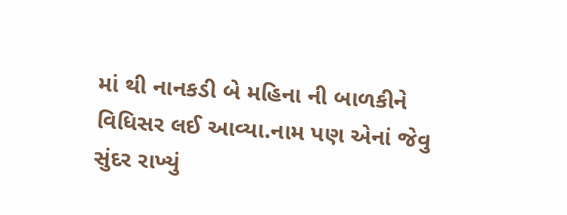માં થી નાનકડી બે મહિના ની બાળકીને વિધિસર લઈ આવ્યા.નામ પણ એનાં જેવુ સુંદર રાખ્યું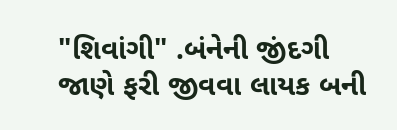"શિવાંગી" .બંનેની જીંદગી જાણે ફરી જીવવા લાયક બની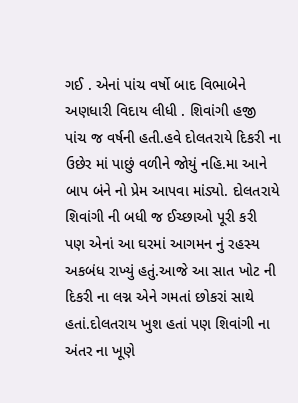ગઈ . એનાં પાંચ વર્ષો બાદ વિભાબેને અણધારી વિદાય લીધી . શિવાંગી હજી પાંચ જ વર્ષની હતી.હવે દોલતરાયે દિકરી ના ઉછેર માં પાછું વળીને જોયું નહિ.મા આને બાપ બંને નો પ્રેમ આપવા માંડ્યો. દોલતરાયે શિવાંગી ની બધી જ ઈચ્છાઓ પૂરી કરી પણ એનાં આ ઘરમાં આગમન નું રહસ્ય અકબંધ રાખ્યું હતું.આજે આ સાત ખોટ ની દિકરી ના લગ્ન એને ગમતાં છોકરાં સાથે હતાં.દોલતરાય ખુશ હતાં પણ શિવાંગી ના અંતર ના ખૂણે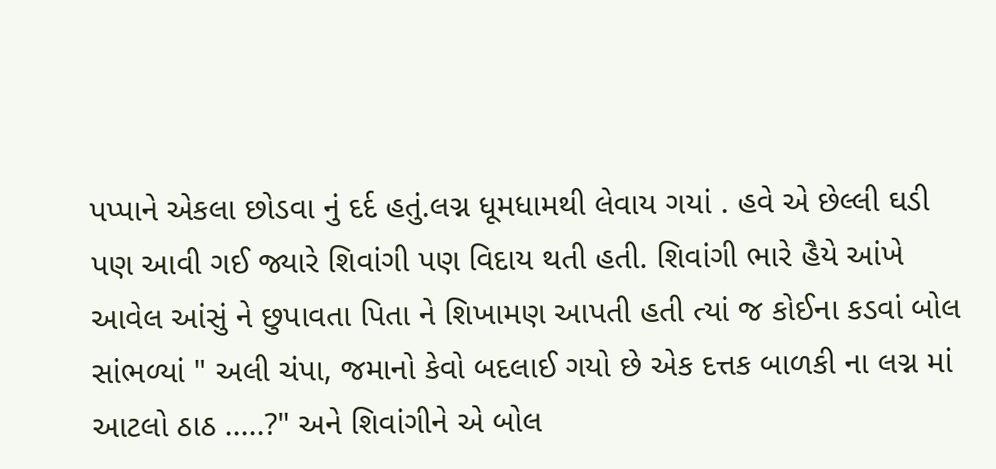પપ્પાને એકલા છોડવા નું દર્દ હતું.લગ્ન ધૂમધામથી લેવાય ગયાં . હવે એ છેલ્લી ઘડી પણ આવી ગઈ જ્યારે શિવાંગી પણ વિદાય થતી હતી. શિવાંગી ભારે હૈયે આંખે આવેલ આંસું ને છુપાવતા પિતા ને શિખામણ આપતી હતી ત્યાં જ કોઈના કડવાં બોલ સાંભળ્યાં " અલી ચંપા, જમાનો કેવો બદલાઈ ગયો છે એક દત્તક બાળકી ના લગ્ન માં આટલો ઠાઠ .....?" અને શિવાંગીને એ બોલ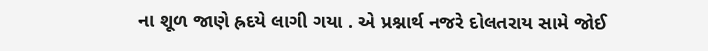ના શૂળ જાણે હ્રદયે લાગી ગયા . એ પ્રશ્નાર્થ નજરે દોલતરાય સામે જોઈ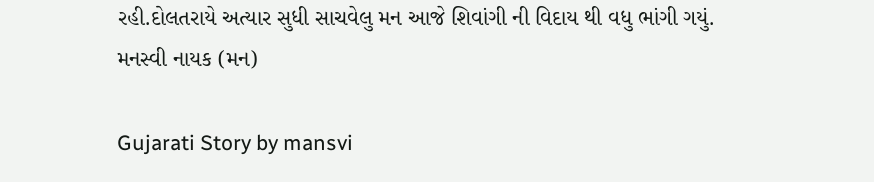રહી.દોલતરાયે અત્યાર સુધી સાચવેલુ મન આજે શિવાંગી ની વિદાય થી વધુ ભાંગી ગયું.
મનસ્વી નાયક (મન)

Gujarati Story by mansvi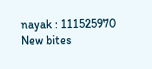nayak : 111525970
New bites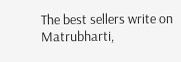The best sellers write on Matrubharti,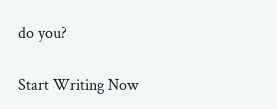do you?

Start Writing Now